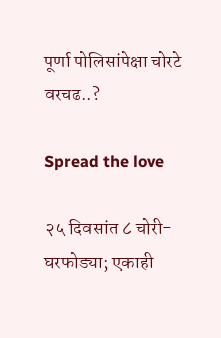पूर्णा पोलिसांपेक्षा चोरटे वरचढ..?

Spread the love

२५ दिवसांत ८ चोरी-घरफोड्या; एकाही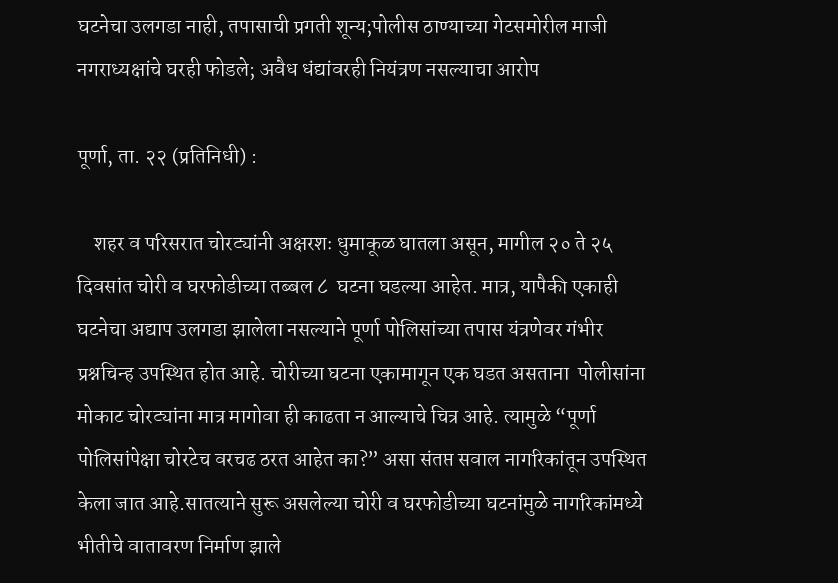घटनेचा उलगडा नाही, तपासाची प्रगती शून्य;पोलीस ठाण्याच्या गेटसमोरील माजी नगराध्यक्षांचे घरही फोडले; अवैध धंद्यांवरही नियंत्रण नसल्याचा आरोप

पूर्णा, ता. २२ (प्रतिनिधी) :

    शहर व परिसरात चोरट्यांनी अक्षरशः धुमाकूळ घातला असून, मागील २० ते २५ दिवसांत चोरी व घरफोडीच्या तब्बल ८  घटना घडल्या आहेत. मात्र, यापैकी एकाही घटनेचा अद्याप उलगडा झालेला नसल्याने पूर्णा पोलिसांच्या तपास यंत्रणेवर गंभीर प्रश्नचिन्ह उपस्थित होत आहे. चोरीच्या घटना एकामागून एक घडत असताना  पोलीसांना मोकाट चोरट्यांना मात्र मागोवा ही काढता न आल्याचे चित्र आहे. त्यामुळे “पूर्णा पोलिसांपेक्षा चोरटेच वरचढ ठरत आहेत का?” असा संतप्त सवाल नागरिकांतून उपस्थित केला जात आहे.सातत्याने सुरू असलेल्या चोरी व घरफोडीच्या घटनांमुळे नागरिकांमध्ये भीतीचे वातावरण निर्माण झाले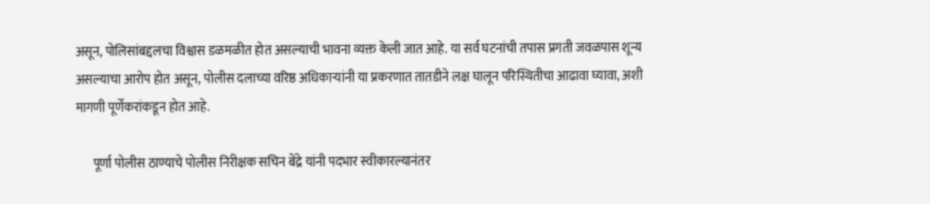असून, पोलिसांबद्दलचा विश्वास डळमळीत होत असल्याची भावना व्यक्त केली जात आहे. या सर्व घटनांची तपास प्रगती जवळपास शून्य असल्याचा आरोप होत असून, पोलीस दलाच्या वरिष्ठ अधिकाऱ्यांनी या प्रकरणात तातडीने लक्ष घालून परिस्थितीचा आढावा घ्यावा, अशी मागणी पूर्णेकरांकडून होत आहे.

       पूर्णा पोलीस ठाण्याचे पोलीस निरीक्षक सचिन बेंद्रे यांनी पदभार स्वीकारल्यानंतर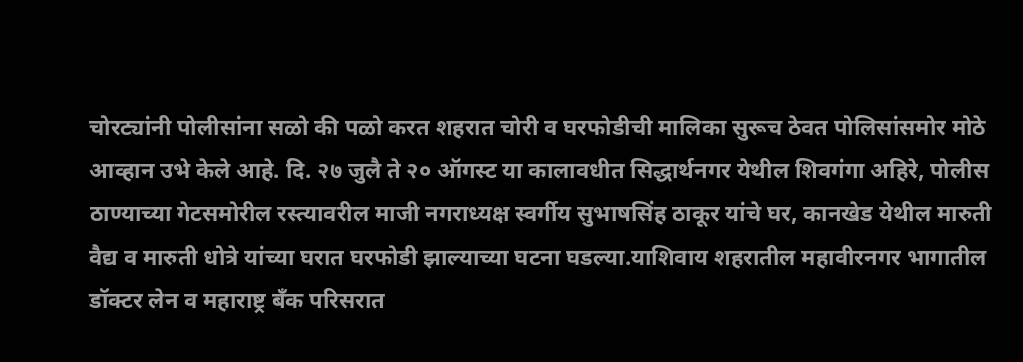चोरट्यांनी पोलीसांना सळो की पळो करत शहरात चोरी व घरफोडीची मालिका सुरूच ठेवत पोलिसांसमोर मोठे आव्हान उभे केले आहे. दि. २७ जुलै ते २० ऑगस्ट या कालावधीत सिद्धार्थनगर येथील शिवगंगा अहिरे, पोलीस ठाण्याच्या गेटसमोरील रस्त्यावरील माजी नगराध्यक्ष स्वर्गीय सुभाषसिंह ठाकूर यांचे घर, कानखेड येथील मारुती वैद्य व मारुती धोत्रे यांच्या घरात घरफोडी झाल्याच्या घटना घडल्या.याशिवाय शहरातील महावीरनगर भागातील डॉक्टर लेन व महाराष्ट्र बँक परिसरात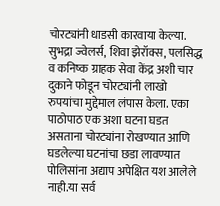चोरट्यांनी धाडसी कारवाया केल्या. सुभद्रा ज्वेलर्स, शिवा झेरॉक्स, पलसिद्ध व कनिष्क ग्राहक सेवा केंद्र अशी चार दुकाने फोडून चोरट्यांनी लाखो रुपयांचा मुद्देमाल लंपास केला. एका पाठोपाठ एक अशा घटना घडत असताना चोरट्यांना रोखण्यात आणि घडलेल्या घटनांचा छडा लावण्यात पोलिसांना अद्याप अपेक्षित यश आलेले नाही.या सर्व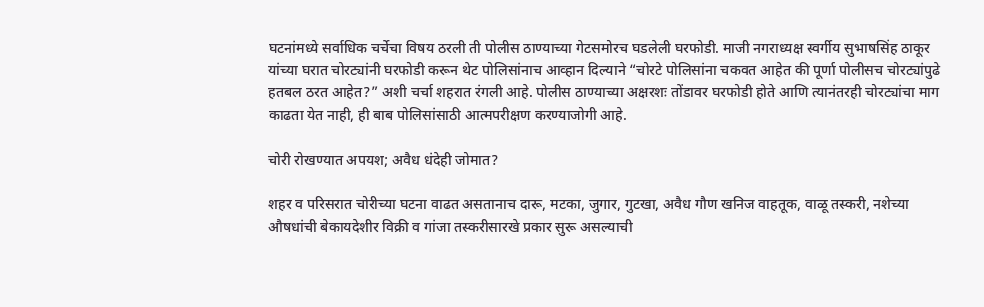घटनांमध्ये सर्वाधिक चर्चेचा विषय ठरली ती पोलीस ठाण्याच्या गेटसमोरच घडलेली घरफोडी. माजी नगराध्यक्ष स्वर्गीय सुभाषसिंह ठाकूर यांच्या घरात चोरट्यांनी घरफोडी करून थेट पोलिसांनाच आव्हान दिल्याने “चोरटे पोलिसांना चकवत आहेत की पूर्णा पोलीसच चोरट्यांपुढे हतबल ठरत आहेत?” अशी चर्चा शहरात रंगली आहे. पोलीस ठाण्याच्या अक्षरशः तोंडावर घरफोडी होते आणि त्यानंतरही चोरट्यांचा माग काढता येत नाही, ही बाब पोलिसांसाठी आत्मपरीक्षण करण्याजोगी आहे.

चोरी रोखण्यात अपयश; अवैध धंदेही जोमात?

शहर व परिसरात चोरीच्या घटना वाढत असतानाच दारू, मटका, जुगार, गुटखा, अवैध गौण खनिज वाहतूक, वाळू तस्करी, नशेच्या औषधांची बेकायदेशीर विक्री व गांजा तस्करीसारखे प्रकार सुरू असल्याची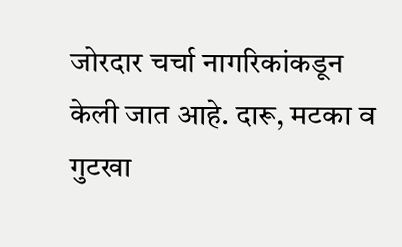जोरदार चर्चा नागरिकांकडून केली जात आहे. दारू, मटका व गुटखा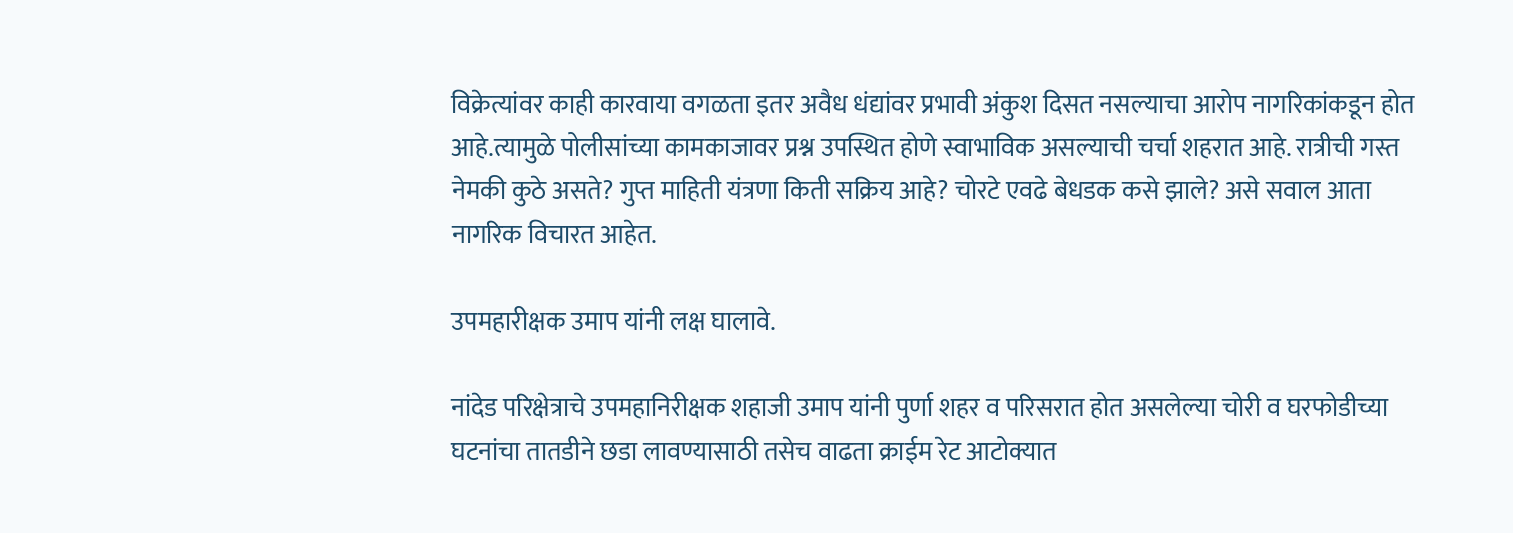विक्रेत्यांवर काही कारवाया वगळता इतर अवैध धंद्यांवर प्रभावी अंकुश दिसत नसल्याचा आरोप नागरिकांकडून होत आहे.त्यामुळे पोलीसांच्या कामकाजावर प्रश्न उपस्थित होणे स्वाभाविक असल्याची चर्चा शहरात आहे. रात्रीची गस्त नेमकी कुठे असते? गुप्त माहिती यंत्रणा किती सक्रिय आहे? चोरटे एवढे बेधडक कसे झाले? असे सवाल आता नागरिक विचारत आहेत.

उपमहारीक्षक उमाप यांनी लक्ष घालावे.

नांदेड परिक्षेत्राचे उपमहानिरीक्षक शहाजी उमाप यांनी पुर्णा शहर व परिसरात होत असलेल्या चोरी व घरफोडीच्या घटनांचा तातडीने छडा लावण्यासाठी तसेच वाढता क्राईम रेट आटोक्यात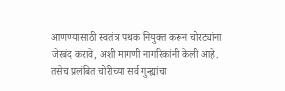आणण्यासाठी स्वतंत्र पथक नियुक्त करून चोरट्यांना जेरबंद करावे, अशी मागणी नागरिकांनी केली आहे. तसेच प्रलंबित चोरीच्या सर्व गुन्ह्यांचा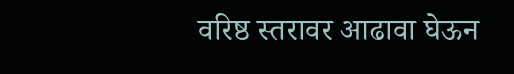वरिष्ठ स्तरावर आढावा घेऊन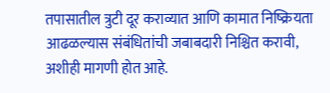तपासातील त्रुटी दूर कराव्यात आणि कामात निष्क्रियता आढळल्यास संबंधितांची जबाबदारी निश्चित करावी, अशीही मागणी होत आहे.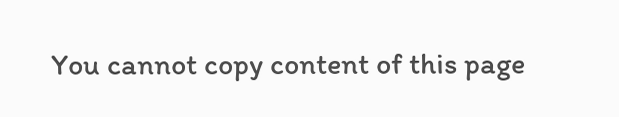You cannot copy content of this page